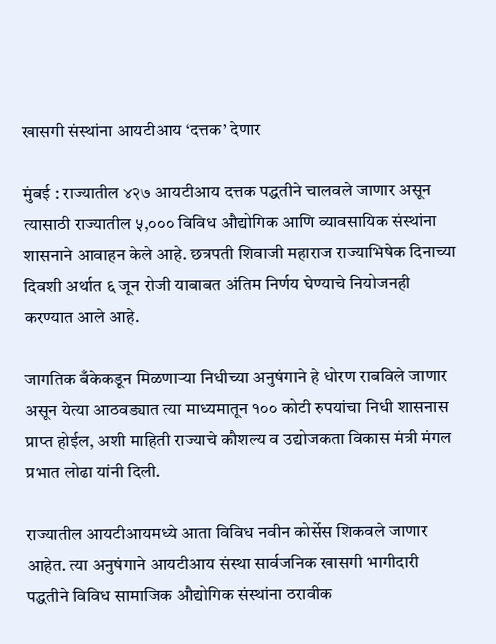खासगी संस्थांना आयटीआय ‘दत्तक’ देणार

मुंबई : राज्यातील ४२७ आयटीआय दत्तक पद्धतीने चालवले जाणार असून त्यासाठी राज्यातील ५,००० विविध औद्योगिक आणि व्यावसायिक संस्थांना शासनाने आवाहन केले आहे. छत्रपती शिवाजी महाराज राज्याभिषेक दिनाच्या दिवशी अर्थात ६ जून रोजी याबाबत अंतिम निर्णय घेण्याचे नियोजनही करण्यात आले आहे.

जागतिक बँकेकडून मिळणाऱ्या निधीच्या अनुषंगाने हे धोरण राबविले जाणार असून येत्या आठवड्यात त्या माध्यमातून १०० कोटी रुपयांचा निधी शासनास प्राप्त होईल, अशी माहिती राज्याचे कौशल्य व उद्योजकता विकास मंत्री मंगल प्रभात लोढा यांनी दिली.

राज्यातील आयटीआयमध्ये आता विविध नवीन कोर्सेस शिकवले जाणार आहेत. त्या अनुषंगाने आयटीआय संस्था सार्वजनिक खासगी भागीदारी पद्धतीने विविध सामाजिक औद्योगिक संस्थांना ठरावीक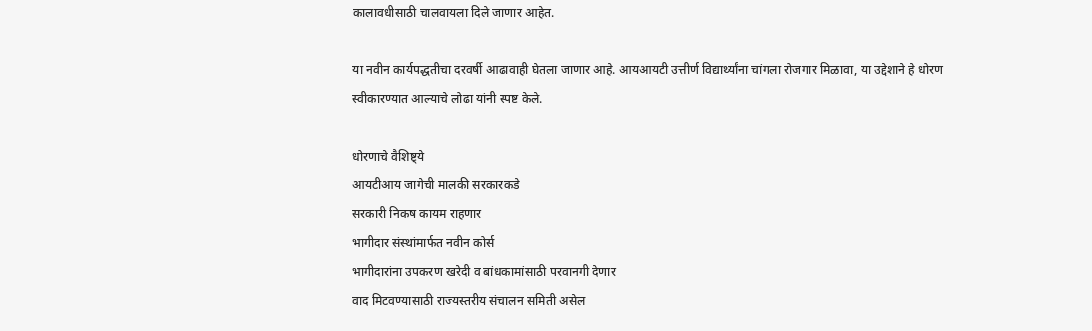कालावधीसाठी चालवायला दिले जाणार आहेत.

या नवीन कार्यपद्धतीचा दरवर्षी आढावाही घेतला जाणार आहे. आयआयटी उत्तीर्ण विद्यार्थ्यांना चांगला रोजगार मिळावा, या उद्देशाने हे धोरण स्वीकारण्यात आल्याचे लोढा यांनी स्पष्ट केले.

धोरणाचे वैशिष्ट्ये
आयटीआय जागेची मालकी सरकारकडे
सरकारी निकष कायम राहणार
भागीदार संस्थांमार्फत नवीन कोर्स
भागीदारांना उपकरण खरेदी व बांधकामांसाठी परवानगी देणार
वाद मिटवण्यासाठी राज्यस्तरीय संचालन समिती असेल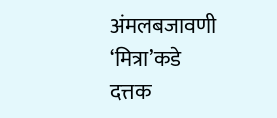अंमलबजावणी ‘मित्रा’कडे
दत्तक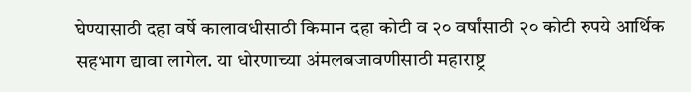घेण्यासाठी दहा वर्षे कालावधीसाठी किमान दहा कोटी व २० वर्षांसाठी २० कोटी रुपये आर्थिक सहभाग द्यावा लागेल. या धोरणाच्या अंमलबजावणीसाठी महाराष्ट्र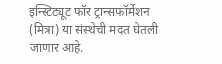इन्स्टिट्यूट फॉर ट्रान्सफॉर्मेशन (मित्रा) या संस्थेची मदत घेतली जाणार आहे.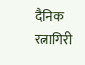दैनिक रत्नागिरी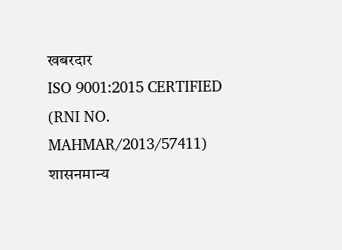खबरदार
ISO 9001:2015 CERTIFIED
(RNI NO. MAHMAR/2013/57411)
शासनमान्य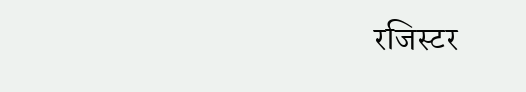रजिस्टर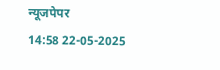न्यूजपेपर
14:58 22-05-2025